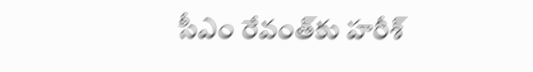సీఎం రేవంత్‌కు హరీశ్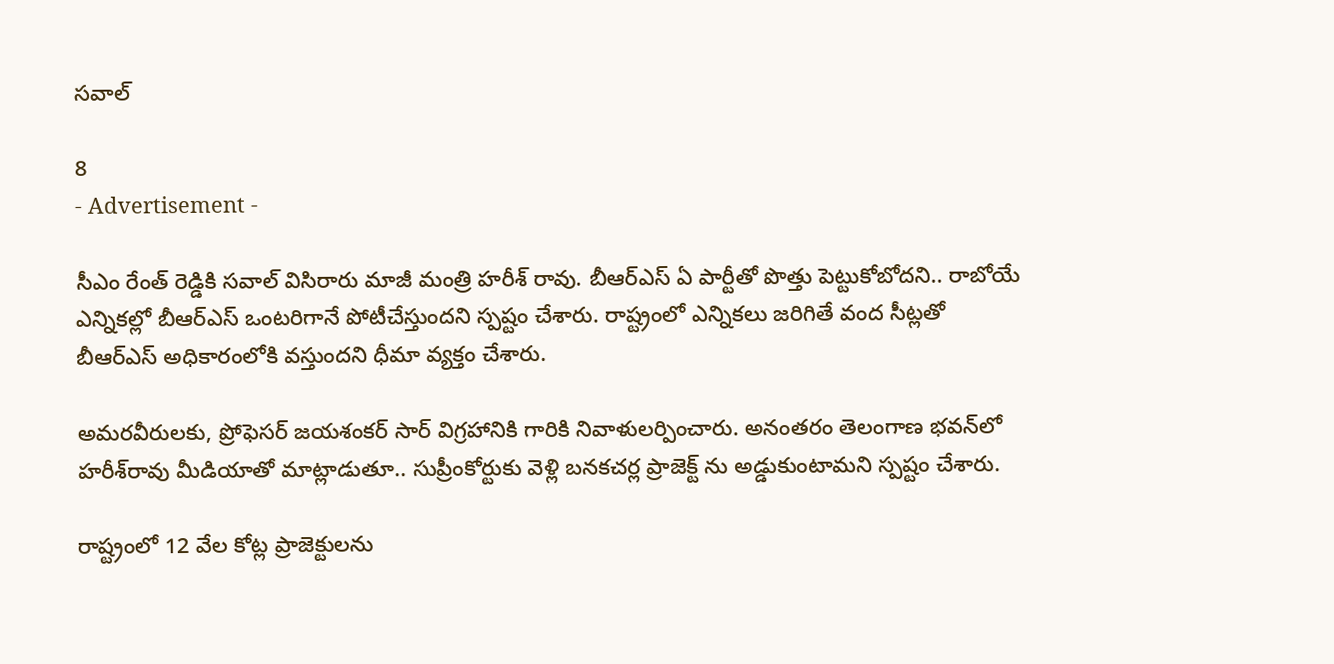సవాల్

8
- Advertisement -

సీఎం రేంత్ రెడ్డికి సవాల్ విసిరారు మాజీ మంత్రి హరీశ్‌ రావు. బీఆర్‌ఎస్‌ ఏ పార్టీతో పొత్తు పెట్టుకోబోదని.. రాబోయే ఎన్నికల్లో బీఆర్‌ఎస్‌ ఒంటరిగానే పోటీచేస్తుందని స్పష్టం చేశారు. రాష్ట్రంలో ఎన్నికలు జరిగితే వంద సీట్లతో బీఆర్‌ఎస్‌ అధికారంలోకి వస్తుందని ధీమా వ్యక్తం చేశారు.

అమరవీరులకు, ప్రోఫెసర్ జయశంకర్ సార్ విగ్రహానికి గారికి నివాళులర్పించారు. అనంతరం తెలంగాణ భవన్‌లో హరీశ్‌రావు మీడియాతో మాట్లాడుతూ.. సుప్రీంకోర్టుకు వెళ్లి బనకచర్ల ప్రాజెక్ట్ ను అడ్డుకుంటామని స్పష్టం చేశారు.

రాష్ట్రంలో 12 వేల కోట్ల ప్రాజెక్టులను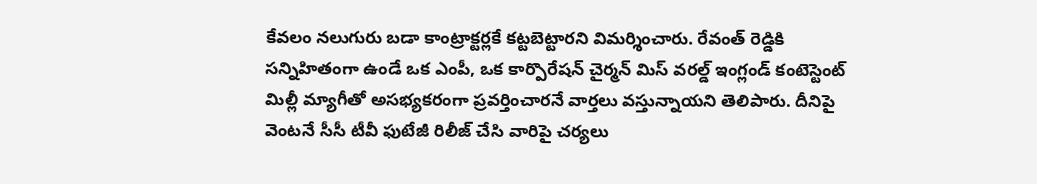కేవలం నలుగురు బడా కాంట్రాక్టర్లకే కట్టబెట్టారని విమర్శించారు. రేవంత్‌ రెడ్డికి సన్నిహితంగా ఉండే ఒక ఎంపీ, ఒక కార్పొరేషన్‌ చైర్మన్‌ మిస్‌ వరల్డ్‌ ఇంగ్లండ్‌ కంటెస్టెంట్‌ మిల్లీ మ్యాగీతో అసభ్యకరంగా ప్రవర్తించారనే వార్తలు వస్తున్నాయని తెలిపారు. దీనిపై వెంటనే సీసీ టీవీ ఫుటేజీ రిలీజ్ చేసి వారిపై చర్యలు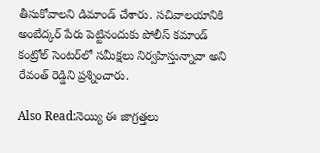తీసుకోవాలని డిమాండ్‌ చేశారు. సచివాలయానికి అంబేద్కర్‌ పేరు పెట్టినందుకు పోలీస్‌ కమాండ్ కంట్రోల్‌ సెంటర్‌లో సమీక్షలు నిర్వహిస్తున్నావా అని రేవంత్‌ రెడ్డిని ప్రశ్నించారు.

Also Read:నెయ్యి ఈ జాగ్రత్తలు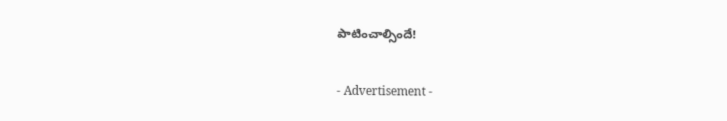పాటించాల్సిందే!

- Advertisement -